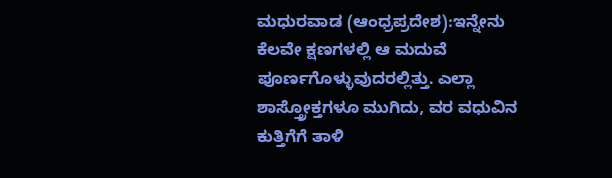ಮಧುರವಾಡ (ಆಂಧ್ರಪ್ರದೇಶ):ಇನ್ನೇನು ಕೆಲವೇ ಕ್ಷಣಗಳಲ್ಲಿ ಆ ಮದುವೆ ಪೂರ್ಣಗೊಳ್ಳುವುದರಲ್ಲಿತ್ತು. ಎಲ್ಲಾ ಶಾಸ್ತ್ರೋಕ್ತಗಳೂ ಮುಗಿದು, ವರ ವಧುವಿನ ಕುತ್ತಿಗೆಗೆ ತಾಳಿ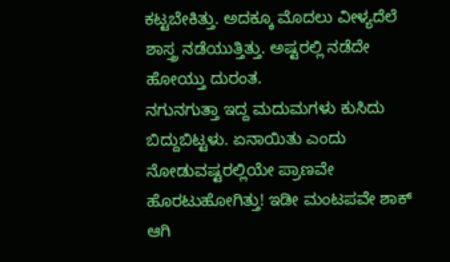ಕಟ್ಟಬೇಕಿತ್ತು. ಅದಕ್ಕೂ ಮೊದಲು ವೀಳ್ಯದೆಲೆ ಶಾಸ್ತ್ರ ನಡೆಯುತ್ತಿತ್ತು. ಅಷ್ಟರಲ್ಲಿ ನಡೆದೇ ಹೋಯ್ತು ದುರಂತ.
ನಗುನಗುತ್ತಾ ಇದ್ದ ಮದುಮಗಳು ಕುಸಿದು ಬಿದ್ದುಬಿಟ್ಟಳು. ಏನಾಯಿತು ಎಂದು ನೋಡುವಷ್ಟರಲ್ಲಿಯೇ ಪ್ರಾಣವೇ ಹೊರಟುಹೋಗಿತ್ತು! ಇಡೀ ಮಂಟಪವೇ ಶಾಕ್ ಆಗಿ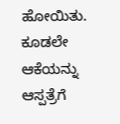ಹೋಯಿತು. ಕೂಡಲೇ ಆಕೆಯನ್ನು ಆಸ್ಪತ್ರೆಗೆ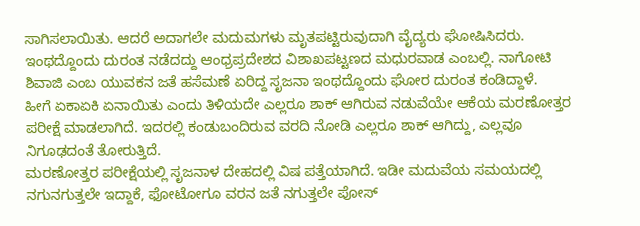ಸಾಗಿಸಲಾಯಿತು. ಆದರೆ ಅದಾಗಲೇ ಮದುಮಗಳು ಮೃತಪಟ್ಟಿರುವುದಾಗಿ ವೈದ್ಯರು ಘೋಷಿಸಿದರು.
ಇಂಥದ್ದೊಂದು ದುರಂತ ನಡೆದದ್ದು ಆಂಧ್ರಪ್ರದೇಶದ ವಿಶಾಖಪಟ್ಟಣದ ಮಧುರವಾಡ ಎಂಬಲ್ಲಿ. ನಾಗೋಟಿ ಶಿವಾಜಿ ಎಂಬ ಯುವಕನ ಜತೆ ಹಸೆಮಣೆ ಏರಿದ್ದ ಸೃಜನಾ ಇಂಥದ್ದೊಂದು ಘೋರ ದುರಂತ ಕಂಡಿದ್ದಾಳೆ.
ಹೀಗೆ ಏಕಾಏಕಿ ಏನಾಯಿತು ಎಂದು ತಿಳಿಯದೇ ಎಲ್ಲರೂ ಶಾಕ್ ಆಗಿರುವ ನಡುವೆಯೇ ಆಕೆಯ ಮರಣೋತ್ತರ ಪರೀಕ್ಷೆ ಮಾಡಲಾಗಿದೆ. ಇದರಲ್ಲಿ ಕಂಡುಬಂದಿರುವ ವರದಿ ನೋಡಿ ಎಲ್ಲರೂ ಶಾಕ್ ಆಗಿದ್ದು, ಎಲ್ಲವೂ ನಿಗೂಢದಂತೆ ತೋರುತ್ತಿದೆ.
ಮರಣೋತ್ತರ ಪರೀಕ್ಷೆಯಲ್ಲಿ ಸೃಜನಾಳ ದೇಹದಲ್ಲಿ ವಿಷ ಪತ್ತೆಯಾಗಿದೆ. ಇಡೀ ಮದುವೆಯ ಸಮಯದಲ್ಲಿ ನಗುನಗುತ್ತಲೇ ಇದ್ದಾಕೆ, ಫೋಟೋಗೂ ವರನ ಜತೆ ನಗುತ್ತಲೇ ಪೋಸ್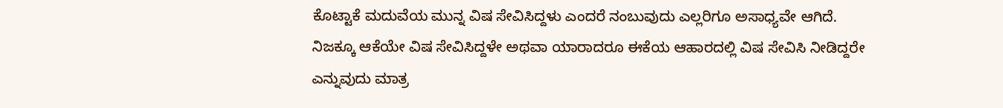ಕೊಟ್ಟಾಕೆ ಮದುವೆಯ ಮುನ್ನ ವಿಷ ಸೇವಿಸಿದ್ದಳು ಎಂದರೆ ನಂಬುವುದು ಎಲ್ಲರಿಗೂ ಅಸಾಧ್ಯವೇ ಆಗಿದೆ. ನಿಜಕ್ಕೂ ಆಕೆಯೇ ವಿಷ ಸೇವಿಸಿದ್ದಳೇ ಅಥವಾ ಯಾರಾದರೂ ಈಕೆಯ ಆಹಾರದಲ್ಲಿ ವಿಷ ಸೇವಿಸಿ ನೀಡಿದ್ದರೇ ಎನ್ನುವುದು ಮಾತ್ರ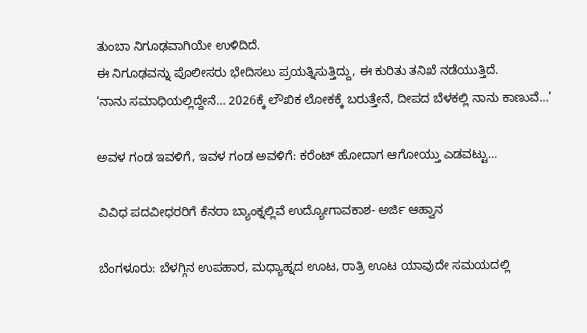ತುಂಬಾ ನಿಗೂಢವಾಗಿಯೇ ಉಳಿದಿದೆ.
ಈ ನಿಗೂಢವನ್ನು ಪೊಲೀಸರು ಭೇದಿಸಲು ಪ್ರಯತ್ನಿಸುತ್ತಿದ್ದು, ಈ ಕುರಿತು ತನಿಖೆ ನಡೆಯುತ್ತಿದೆ.
‘ನಾನು ಸಮಾಧಿಯಲ್ಲಿದ್ದೇನೆ… 2026ಕ್ಕೆ ಲೌಖಿಕ ಲೋಕಕ್ಕೆ ಬರುತ್ತೇನೆ, ದೀಪದ ಬೆಳಕಲ್ಲಿ ನಾನು ಕಾಣುವೆ…’

ಅವಳ ಗಂಡ ಇವಳಿಗೆ, ಇವಳ ಗಂಡ ಅವಳಿಗೆ: ಕರೆಂಟ್‌ ಹೋದಾಗ ಆಗೋಯ್ತು ಎಡವಟ್ಟು…

ವಿವಿಧ ಪದವೀಧರರಿಗೆ ಕೆನರಾ ಬ್ಯಾಂಕ್ನಲ್ಲಿವೆ ಉದ್ಯೋಗಾವಕಾಶ- ಅರ್ಜಿ ಆಹ್ವಾನ

ಬೆಂಗಳೂರು: ಬೆಳಗ್ಗಿನ ಉಪಹಾರ, ಮಧ್ಯಾಹ್ನದ ಊಟ, ರಾತ್ರಿ ಊಟ ಯಾವುದೇ ಸಮಯದಲ್ಲಿ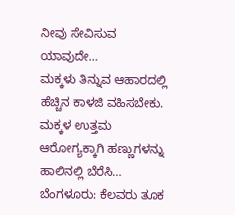ನೀವು ಸೇವಿಸುವ ಯಾವುದೇ…
ಮಕ್ಕಳು ತಿನ್ನುವ ಆಹಾರದಲ್ಲಿ ಹೆಚ್ಚಿನ ಕಾಳಜಿ ವಹಿಸಬೇಕು. ಮಕ್ಕಳ ಉತ್ತಮ ಆರೋಗ್ಯಕ್ಕಾಗಿ ಹಣ್ಣುಗಳನ್ನು ಹಾಲಿನಲ್ಲಿ ಬೆರೆಸಿ…
ಬೆಂಗಳೂರು: ಕೆಲವರು ತೂಕ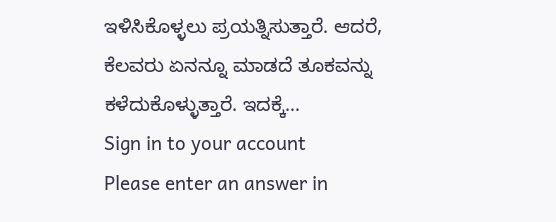ಇಳಿಸಿಕೊಳ್ಳಲು ಪ್ರಯತ್ನಿಸುತ್ತಾರೆ. ಆದರೆ, ಕೆಲವರು ಏನನ್ನೂ ಮಾಡದೆ ತೂಕವನ್ನು ಕಳೆದುಕೊಳ್ಳುತ್ತಾರೆ. ಇದಕ್ಕೆ…
Sign in to your account
Please enter an answer in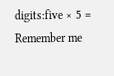digits:five × 5 =
Remember me